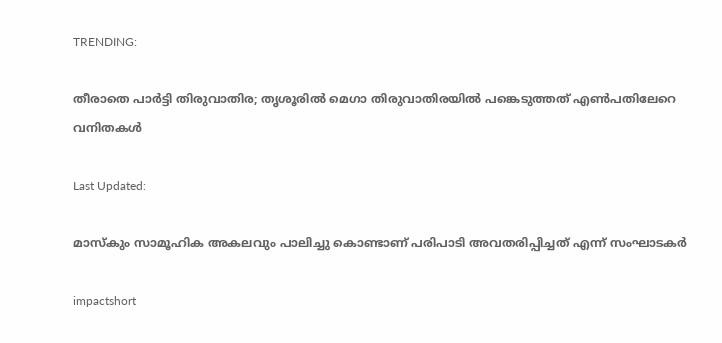TRENDING:

തീരാതെ പാര്‍ട്ടി തിരുവാതിര; തൃശൂരിൽ മെഗാ തിരുവാതിരയിൽ പങ്കെടുത്തത് എൺപതിലേറെ വനിതകൾ

Last Updated:

മാസ്കും സാമൂഹിക അകലവും പാലിച്ചു കൊണ്ടാണ് പരിപാടി അവതരിപ്പിച്ചത് എന്ന് സംഘാടകർ

impactshort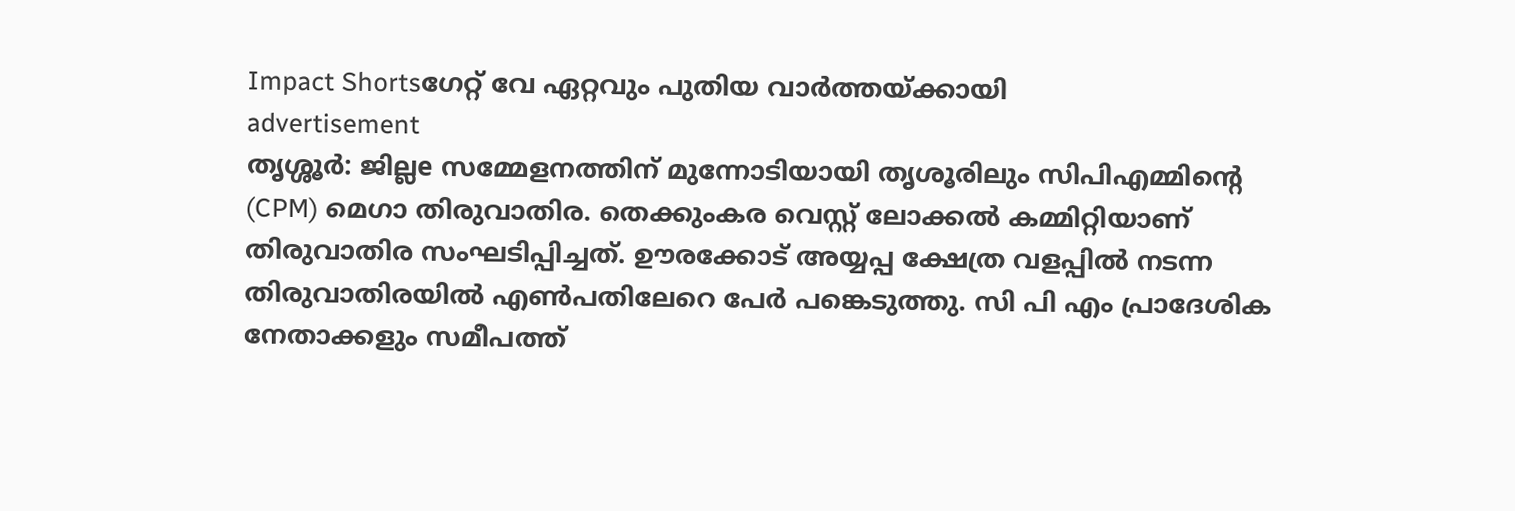Impact Shortsഗേറ്റ് വേ ഏറ്റവും പുതിയ വാർത്തയ്ക്കായി
advertisement
തൃശ്ശൂർ: ജില്ലe സമ്മേളനത്തിന് മുന്നോടിയായി തൃശൂരിലും സിപിഎമ്മിന്റെ (CPM) മെഗാ തിരുവാതിര. തെക്കുംകര വെസ്റ്റ് ലോക്കൽ കമ്മിറ്റിയാണ് തിരുവാതിര സംഘടിപ്പിച്ചത്. ഊരക്കോട് അയ്യപ്പ ക്ഷേത്ര വളപ്പിൽ നടന്ന തിരുവാതിരയിൽ എൺപതിലേറെ പേർ പങ്കെടുത്തു. സി പി എം പ്രാദേശിക നേതാക്കളും സമീപത്ത്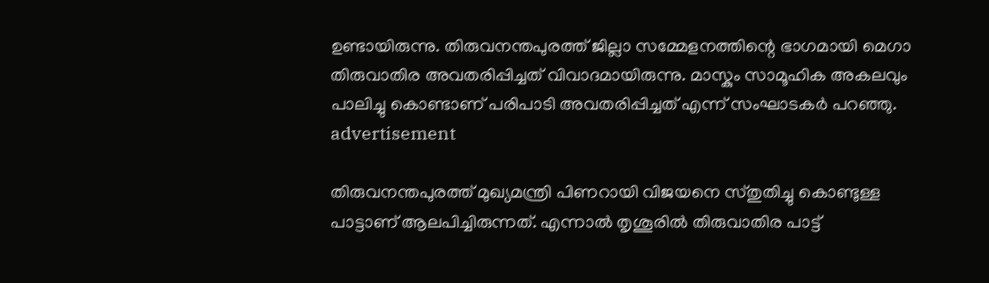ഉണ്ടായിരുന്നു. തിരുവനന്തപുരത്ത് ജില്ലാ സമ്മേളനത്തിന്റെ ഭാഗമായി മെഗാ തിരുവാതിര അവതരിപ്പിച്ചത് വിവാദമായിരുന്നു. മാസ്കും സാമൂഹിക അകലവും പാലിച്ചു കൊണ്ടാണ് പരിപാടി അവതരിപ്പിച്ചത് എന്ന് സംഘാടകർ പറഞ്ഞു.
advertisement

തിരുവനന്തപുരത്ത് മുഖ്യമന്ത്രി പിണറായി വിജയനെ സ്തുതിച്ചു കൊണ്ടുള്ള പാട്ടാണ് ആലപിച്ചിരുന്നത്. എന്നാൽ തൃശൂരിൽ തിരുവാതിര പാട്ട്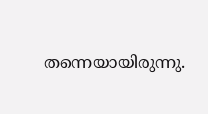തന്നെയായിരുന്നു.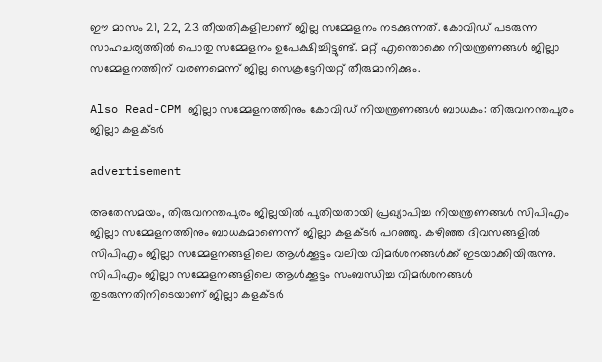ഈ മാസം 21, 22, 23 തീയതികളിലാണ് ജില്ല സമ്മേളനം നടക്കുന്നത്. കോവിഡ് പടരുന്ന സാഹചര്യത്തിൽ പൊതു സമ്മേളനം ഉപേക്ഷിച്ചിട്ടുണ്ട്. മറ്റ് എന്തൊക്കെ നിയന്ത്രണങ്ങൾ ജില്ലാ സമ്മേളനത്തിന് വരണമെന്ന് ജില്ല സെക്രട്ടേറിയറ്റ് തീരുമാനിക്കും.

Also Read-CPM ജില്ലാ സമ്മേളനത്തിനും കോവിഡ് നിയന്ത്രണങ്ങൾ ബാധകം: തിരുവനന്തപുരം ജില്ലാ കളക്ടർ

advertisement

അതേസമയം, തിരുവനന്തപുരം ജില്ലയിൽ പുതിയതായി പ്രഖ്യാപിച്ച നിയന്ത്രണങ്ങൾ സിപിഎം ജില്ലാ സമ്മേളനത്തിനും ബാധകമാണെന്ന് ജില്ലാ കളക്ടർ പറഞ്ഞു. കഴിഞ്ഞ ദിവസങ്ങളിൽ സിപിഎം ജില്ലാ സമ്മേളനങ്ങളിലെ ആൾക്കൂട്ടം വലിയ വിമർശനങ്ങൾക്ക് ഇടയാക്കിയിരുന്നു. സിപിഎം ജില്ലാ സമ്മേളനങ്ങളിലെ ആൾക്കൂട്ടം സംബന്ധിച്ച വിമർശനങ്ങൾ തുടരുന്നതിനിടെയാണ് ജില്ലാ കളക്ടർ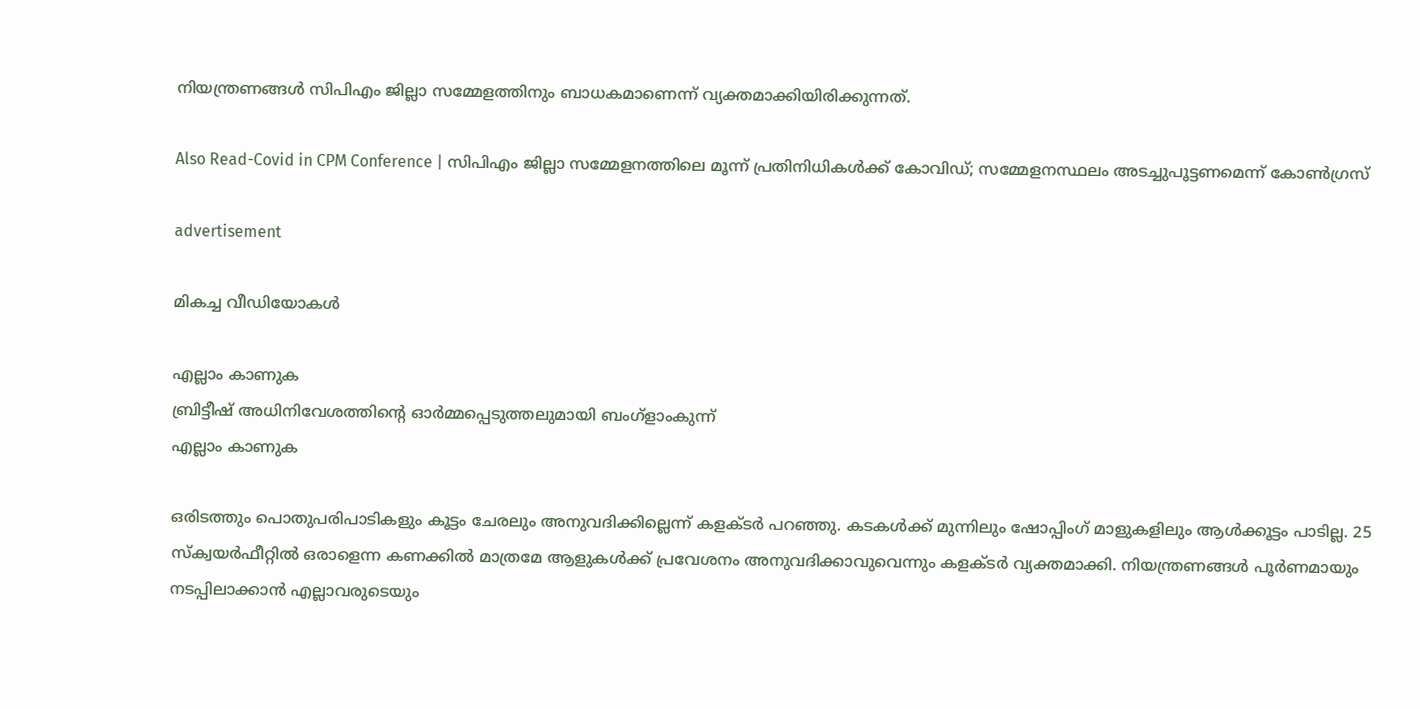നിയന്ത്രണങ്ങൾ സിപിഎം ജില്ലാ സമ്മേളത്തിനും ബാധകമാണെന്ന് വ്യക്തമാക്കിയിരിക്കുന്നത്.

Also Read-Covid in CPM Conference | സിപിഎം ജില്ലാ സമ്മേളനത്തിലെ മൂന്ന് പ്രതിനിധികൾക്ക് കോവിഡ്; സമ്മേളനസ്ഥലം അടച്ചുപൂട്ടണമെന്ന് കോൺഗ്രസ്

advertisement

മികച്ച വീഡിയോകൾ

എല്ലാം കാണുക
ബ്രിട്ടീഷ് അധിനിവേശത്തിൻ്റെ ഓർമ്മപ്പെടുത്തലുമായി ബംഗ്ളാംകുന്ന്
എല്ലാം കാണുക

ഒരിടത്തും പൊതുപരിപാടികളും കൂട്ടം ചേരലും അനുവദിക്കില്ലെന്ന് കളക്ടർ പറഞ്ഞു. കടകൾക്ക് മുന്നിലും ഷോപ്പിംഗ് മാളുകളിലും ആൾക്കൂട്ടം പാടില്ല. 25 സ്ക്വയർഫീറ്റിൽ ഒരാളെന്ന കണക്കിൽ മാത്രമേ ആളുകൾക്ക് പ്രവേശനം അനുവദിക്കാവുവെന്നും കളക്ടർ വ്യക്തമാക്കി. നിയന്ത്രണങ്ങൾ പൂർണമായും നടപ്പിലാക്കാൻ എല്ലാവരുടെയും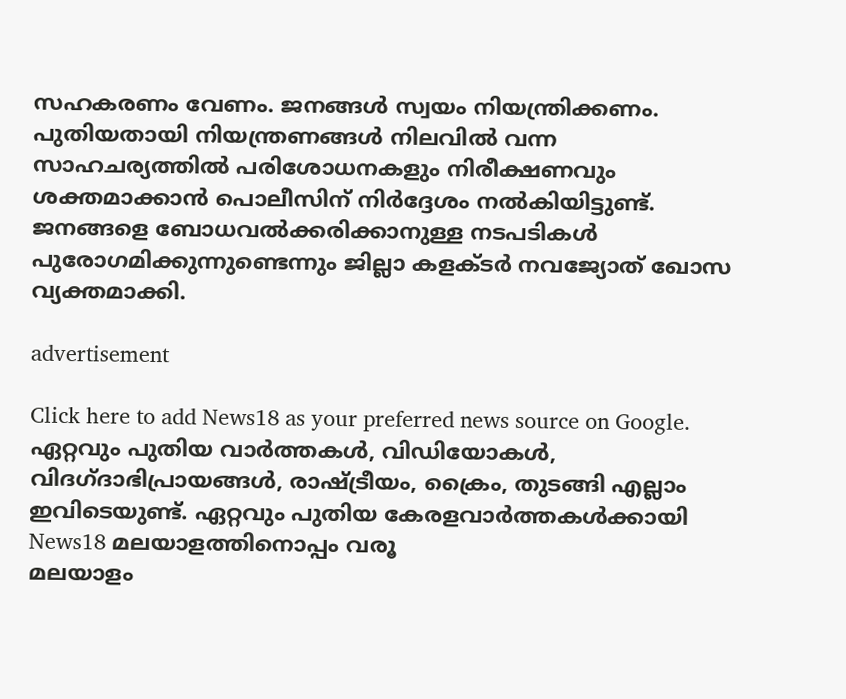സഹകരണം വേണം. ജനങ്ങൾ സ്വയം നിയന്ത്രിക്കണം. പുതിയതായി നിയന്ത്രണങ്ങൾ നിലവിൽ വന്ന സാഹചര്യത്തിൽ പരിശോധനകളും നിരീക്ഷണവും ശക്തമാക്കാൻ പൊലീസിന് നിർദ്ദേശം നൽകിയിട്ടുണ്ട്. ജനങ്ങളെ ബോധവൽക്കരിക്കാനുള്ള നടപടികൾ പുരോഗമിക്കുന്നുണ്ടെന്നും ജില്ലാ കളക്ടർ നവജ്യോത് ഖോസ വ്യക്തമാക്കി.

advertisement

Click here to add News18 as your preferred news source on Google.
ഏറ്റവും പുതിയ വാർത്തകൾ, വിഡിയോകൾ, വിദഗ്ദാഭിപ്രായങ്ങൾ, രാഷ്ട്രീയം, ക്രൈം, തുടങ്ങി എല്ലാം ഇവിടെയുണ്ട്. ഏറ്റവും പുതിയ കേരളവാർത്തകൾക്കായി News18 മലയാളത്തിനൊപ്പം വരൂ
മലയാളം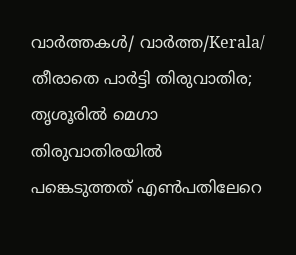വാർത്തകൾ/ വാർത്ത/Kerala/
തീരാതെ പാര്‍ട്ടി തിരുവാതിര; തൃശൂരിൽ മെഗാ തിരുവാതിരയിൽ പങ്കെടുത്തത് എൺപതിലേറെ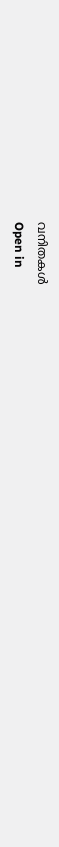വനിതകൾ
Open in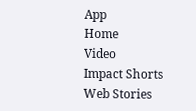App
Home
Video
Impact Shorts
Web Stories